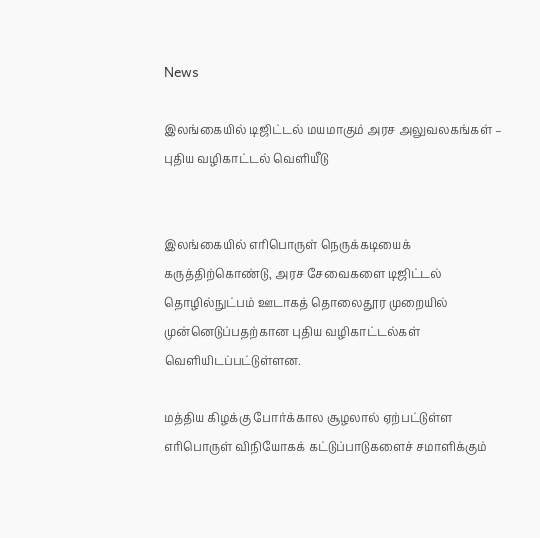News

இலங்கையில் டிஜிட்டல் மயமாகும் அரச அலுவலகங்கள் – புதிய வழிகாட்டல் வௌியீடு


இலங்கையில் எரிபொருள் நெருக்கடியைக் கருத்திற்கொண்டு, அரச சேவைகளை டிஜிட்டல் தொழில்நுட்பம் ஊடாகத் தொலைதூர முறையில் முன்னெடுப்பதற்கான புதிய வழிகாட்டல்கள் வெளியிடப்பட்டுள்ளன.

மத்திய கிழக்கு போர்க்கால சூழலால் ஏற்பட்டுள்ள எரிபொருள் விநியோகக் கட்டுப்பாடுகளைச் சமாளிக்கும்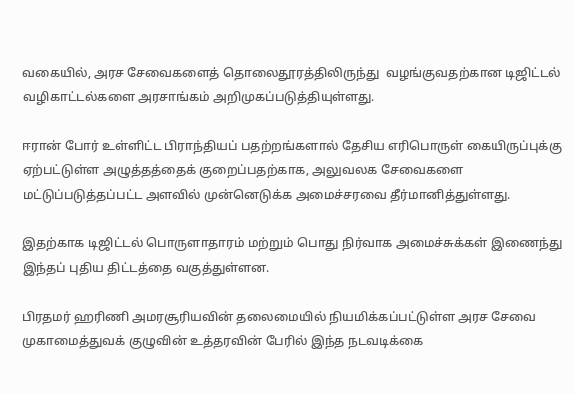வகையில், அரச சேவைகளைத் தொலைதூரத்திலிருந்து  வழங்குவதற்கான டிஜிட்டல் வழிகாட்டல்களை அரசாங்கம் அறிமுகப்படுத்தியுள்ளது.

ஈரான் போர் உள்ளிட்ட பிராந்தியப் பதற்றங்களால் தேசிய எரிபொருள் கையிருப்புக்கு ஏற்பட்டுள்ள அழுத்தத்தைக் குறைப்பதற்காக, அலுவலக சேவைகளை மட்டுப்படுத்தப்பட்ட அளவில் முன்னெடுக்க அமைச்சரவை தீர்மானித்துள்ளது.

இதற்காக டிஜிட்டல் பொருளாதாரம் மற்றும் பொது நிர்வாக அமைச்சுக்கள் இணைந்து இந்தப் புதிய திட்டத்தை வகுத்துள்ளன.

பிரதமர் ஹரிணி அமரசூரியவின் தலைமையில் நியமிக்கப்பட்டுள்ள அரச சேவை முகாமைத்துவக் குழுவின் உத்தரவின் பேரில் இந்த நடவடிக்கை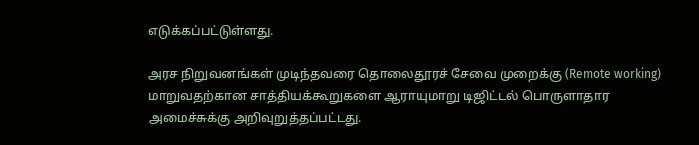எடுக்கப்பட்டுள்ளது.

அரச நிறுவனங்கள் முடிந்தவரை தொலைதூரச் சேவை முறைக்கு (Remote working) மாறுவதற்கான சாத்தியக்கூறுகளை ஆராயுமாறு டிஜிட்டல் பொருளாதார அமைச்சுக்கு அறிவுறுத்தப்பட்டது.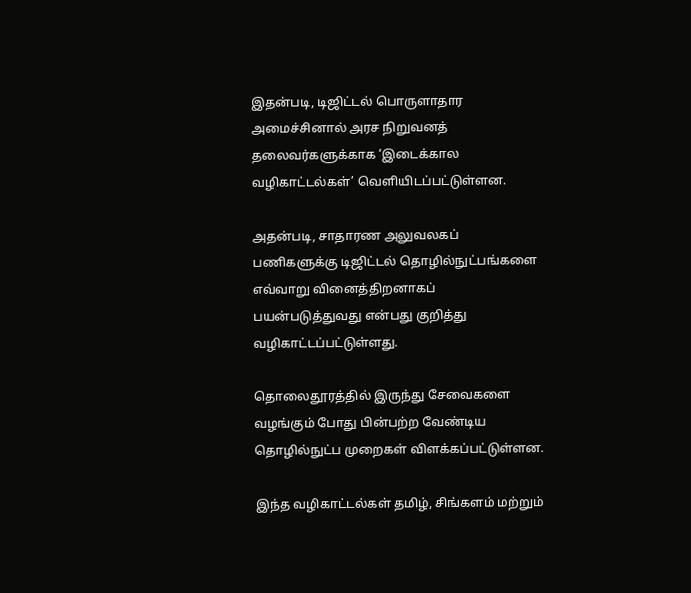இதன்படி, டிஜிட்டல் பொருளாதார அமைச்சினால் அரச நிறுவனத் தலைவர்களுக்காக ‘இடைக்கால வழிகாட்டல்கள்’ வெளியிடப்பட்டுள்ளன.

அதன்படி, சாதாரண அலுவலகப் பணிகளுக்கு டிஜிட்டல் தொழில்நுட்பங்களை எவ்வாறு வினைத்திறனாகப் பயன்படுத்துவது என்பது குறித்து வழிகாட்டப்பட்டுள்ளது.

தொலைதூரத்தில் இருந்து சேவைகளை வழங்கும் போது பின்பற்ற வேண்டிய தொழில்நுட்ப முறைகள் விளக்கப்பட்டுள்ளன.

இந்த வழிகாட்டல்கள் தமிழ், சிங்களம் மற்றும்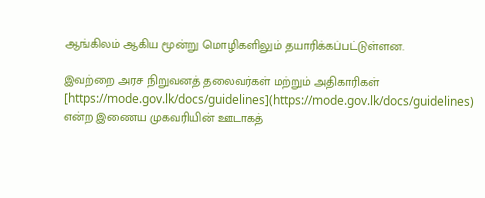ஆங்கிலம் ஆகிய மூன்று மொழிகளிலும் தயாரிக்கப்பட்டுள்ளன.

இவற்றை அரச நிறுவனத் தலைவர்கள் மற்றும் அதிகாரிகள் [https://mode.gov.lk/docs/guidelines](https://mode.gov.lk/docs/guidelines) என்ற இணைய முகவரியின் ஊடாகத்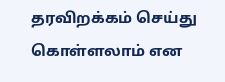தரவிறக்கம் செய்து கொள்ளலாம் என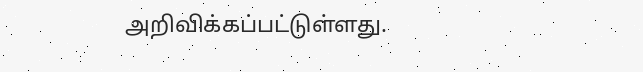அறிவிக்கப்பட்டுள்ளது.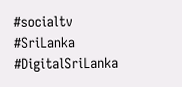#socialtv #SriLanka #DigitalSriLanka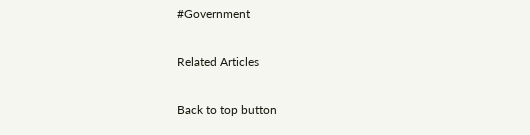#Government

Related Articles

Back to top button